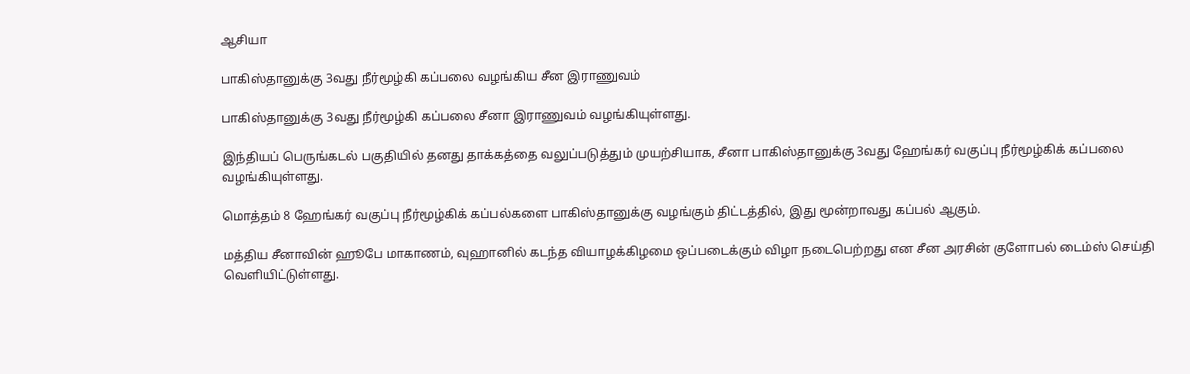ஆசியா

பாகிஸ்தானுக்கு 3வது நீர்மூழ்கி கப்பலை வழங்கிய சீன இராணுவம்

பாகிஸ்தானுக்கு 3வது நீர்மூழ்கி கப்பலை சீனா இராணுவம் வழங்கியுள்ளது.

இந்தியப் பெருங்கடல் பகுதியில் தனது தாக்கத்தை வலுப்படுத்தும் முயற்சியாக, சீனா பாகிஸ்தானுக்கு 3வது ஹேங்கர் வகுப்பு நீர்மூழ்கிக் கப்பலை வழங்கியுள்ளது.

மொத்தம் 8 ஹேங்கர் வகுப்பு நீர்மூழ்கிக் கப்பல்களை பாகிஸ்தானுக்கு வழங்கும் திட்டத்தில், இது மூன்றாவது கப்பல் ஆகும்.

மத்திய சீனாவின் ஹூபே மாகாணம், வுஹானில் கடந்த வியாழக்கிழமை ஒப்படைக்கும் விழா நடைபெற்றது என சீன அரசின் குளோபல் டைம்ஸ் செய்தி வெளியிட்டுள்ளது.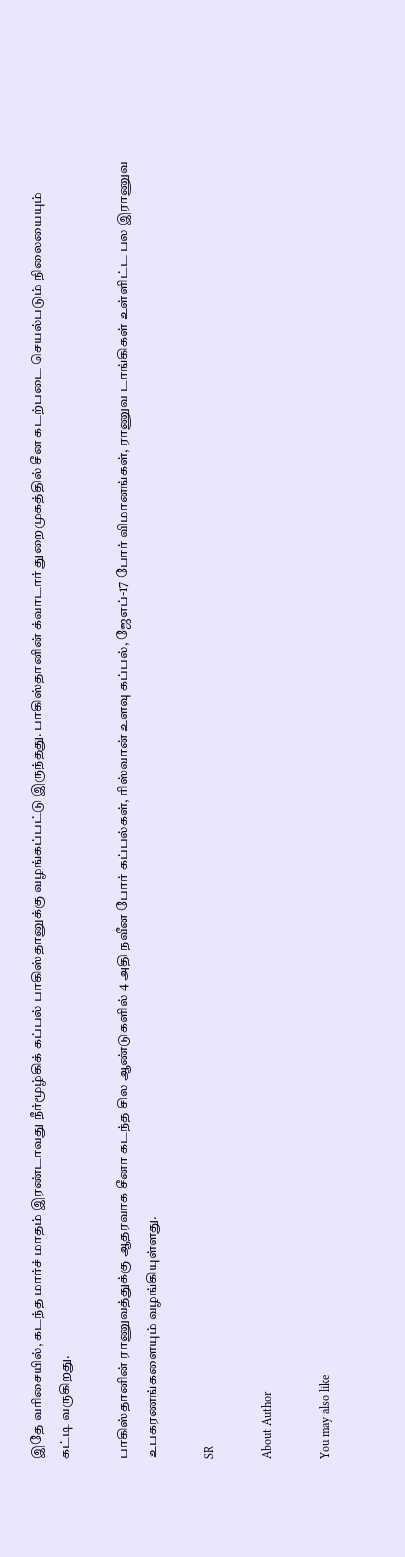இதே வரிசையில், கடந்த மார்ச் மாதம் இரண்டாவது நீர்மூழ்கிக் கப்பல் பாகிஸ்தானுக்கு வழங்கப்பட்டு இருந்தது. பாகிஸ்தானின் க்வாடார் துறைமுகத்தில் சீன கடற்படை செயல்படும் நிலையையும் கட்டி வருகிறது.

பாகிஸ்தானின் ராணுவத்துக்கு ஆதரவாக சீனா கடந்த சில ஆண்டுகளில் 4 அதி நவீன போர் கப்பல்கள், ரிஸ்வான் உளவு கப்பல், ஜேஎப்-17 போர் விமானங்கள், ராணுவ டாங்கிகள் உள்ளிட்ட பல இராணுவ உபகரணங்களையும் வழங்கியுள்ளது.

SR

About Author

You may also like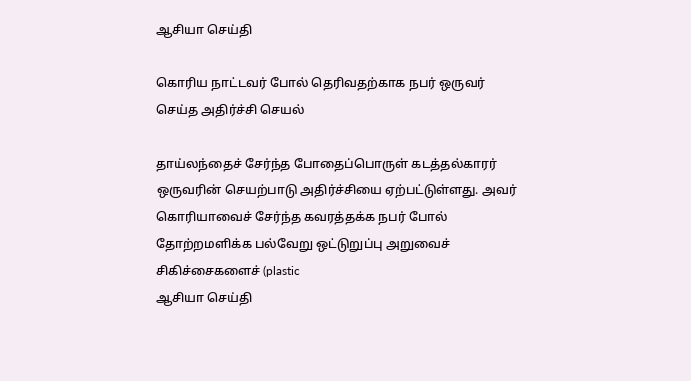ஆசியா செய்தி

கொரிய நாட்டவர் போல் தெரிவதற்காக நபர் ஒருவர் செய்த அதிர்ச்சி செயல்

தாய்லந்தைச் சேர்ந்த போதைப்பொருள் கடத்தல்காரர் ஒருவரின் செயற்பாடு அதிர்ச்சியை ஏற்பட்டுள்ளது. அவர் கொரியாவைச் சேர்ந்த கவரத்தக்க நபர் போல் தோற்றமளிக்க பல்வேறு ஒட்டுறுப்பு அறுவைச் சிகிச்சைகளைச் (plastic
ஆசியா செய்தி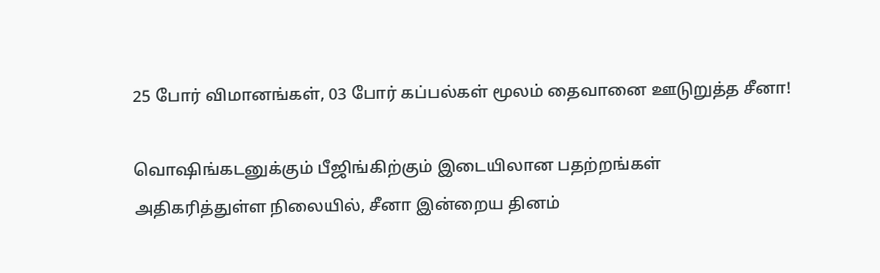25 போர் விமானங்கள், 03 போர் கப்பல்கள் மூலம் தைவானை ஊடுறுத்த சீனா!

வொஷிங்கடனுக்கும் பீஜிங்கிற்கும் இடையிலான பதற்றங்கள் அதிகரித்துள்ள நிலையில், சீனா இன்றைய தினம்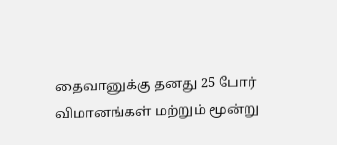தைவானுக்கு தனது 25 போர் விமானங்கள் மற்றும் மூன்று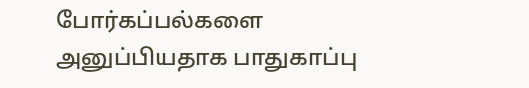போர்கப்பல்களை அனுப்பியதாக பாதுகாப்பு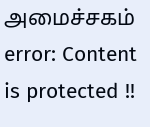அமைச்சகம்
error: Content is protected !!